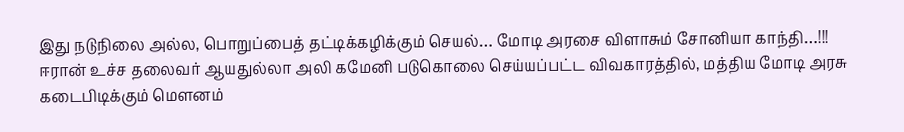இது நடுநிலை அல்ல, பொறுப்பைத் தட்டிக்கழிக்கும் செயல்… மோடி அரசை விளாசும் சோனியா காந்தி…!!!
ஈரான் உச்ச தலைவர் ஆயதுல்லா அலி கமேனி படுகொலை செய்யப்பட்ட விவகாரத்தில், மத்திய மோடி அரசு கடைபிடிக்கும் மௌனம்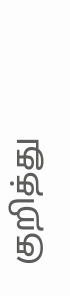குறித்து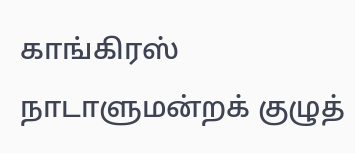காங்கிரஸ் நாடாளுமன்றக் குழுத்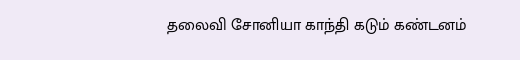தலைவி சோனியா காந்தி கடும் கண்டனம்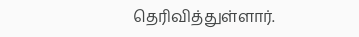தெரிவித்துள்ளார்.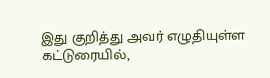இது குறித்து அவர் எழுதியுள்ள கட்டுரையில்,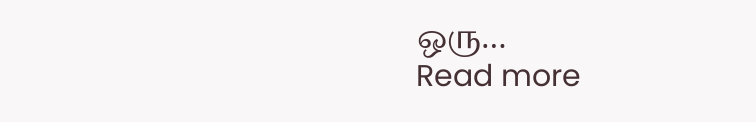ஒரு…
Read more